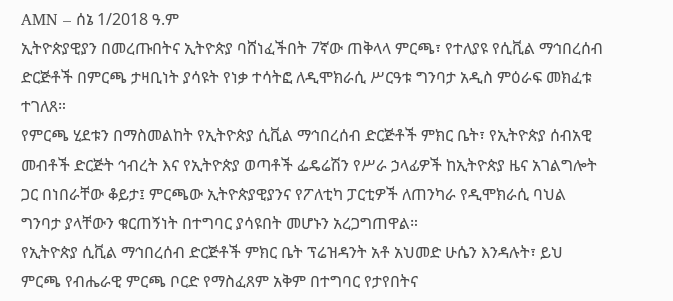AMN – ሰኔ 1/2018 ዓ.ም
ኢትዮጵያዊያን በመረጡበትና ኢትዮጵያ ባሸነፈችበት 7ኛው ጠቅላላ ምርጫ፣ የተለያዩ የሲቪል ማኅበረሰብ ድርጅቶች በምርጫ ታዛቢነት ያሳዩት የነቃ ተሳትፎ ለዲሞክራሲ ሥርዓቱ ግንባታ አዲስ ምዕራፍ መክፈቱ ተገለጸ።
የምርጫ ሂደቱን በማስመልከት የኢትዮጵያ ሲቪል ማኅበረሰብ ድርጅቶች ምክር ቤት፣ የኢትዮጵያ ሰብአዊ መብቶች ድርጅት ኅብረት እና የኢትዮጵያ ወጣቶች ፌዴሬሽን የሥራ ኃላፊዎች ከኢትዮጵያ ዜና አገልግሎት ጋር በነበራቸው ቆይታ፤ ምርጫው ኢትዮጵያዊያንና የፖለቲካ ፓርቲዎች ለጠንካራ የዲሞክራሲ ባህል ግንባታ ያላቸውን ቁርጠኝነት በተግባር ያሳዩበት መሆኑን አረጋግጠዋል።
የኢትዮጵያ ሲቪል ማኅበረሰብ ድርጅቶች ምክር ቤት ፕሬዝዳንት አቶ አህመድ ሁሴን እንዳሉት፣ ይህ ምርጫ የብሔራዊ ምርጫ ቦርድ የማስፈጸም አቅም በተግባር የታየበትና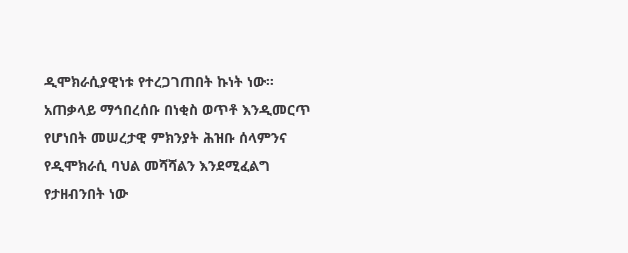ዲሞክራሲያዊነቱ የተረጋገጠበት ኩነት ነው።
አጠቃላይ ማኅበረሰቡ በነቂስ ወጥቶ እንዲመርጥ የሆነበት መሠረታዊ ምክንያት ሕዝቡ ሰላምንና የዲሞክራሲ ባህል መሻሻልን እንደሚፈልግ የታዘብንበት ነው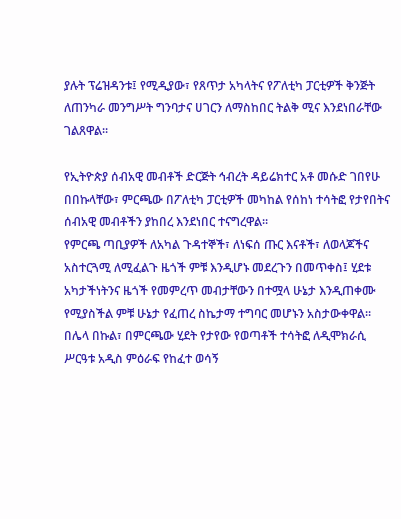ያሉት ፕሬዝዳንቱ፤ የሚዲያው፣ የጸጥታ አካላትና የፖለቲካ ፓርቲዎች ቅንጅት ለጠንካራ መንግሥት ግንባታና ሀገርን ለማስከበር ትልቅ ሚና እንደነበራቸው ገልጸዋል።

የኢትዮጵያ ሰብአዊ መብቶች ድርጅት ኅብረት ዳይሬክተር አቶ መሱድ ገበየሁ በበኩላቸው፣ ምርጫው በፖለቲካ ፓርቲዎች መካከል የሰከነ ተሳትፎ የታየበትና ሰብአዊ መብቶችን ያከበረ እንደነበር ተናግረዋል።
የምርጫ ጣቢያዎች ለአካል ጉዳተኞች፣ ለነፍሰ ጡር እናቶች፣ ለወላጆችና አስተርጓሚ ለሚፈልጉ ዜጎች ምቹ እንዲሆኑ መደረጉን በመጥቀስ፤ ሂደቱ አካታችነትንና ዜጎች የመምረጥ መብታቸውን በተሟላ ሁኔታ እንዲጠቀሙ የሚያስችል ምቹ ሁኔታ የፈጠረ ስኬታማ ተግባር መሆኑን አስታውቀዋል።
በሌላ በኩል፣ በምርጫው ሂደት የታየው የወጣቶች ተሳትፎ ለዲሞክራሲ ሥርዓቱ አዲስ ምዕራፍ የከፈተ ወሳኝ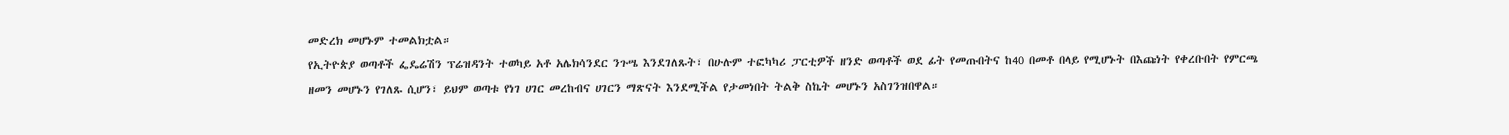መድረክ መሆኑም ተመልክቷል።
የኢትዮጵያ ወጣቶች ፌዴሬሽን ፕሬዝዳንት ተወካይ አቶ አሌክሳንደር ንጉሤ እንደገለጹት፣ በሁሉም ተፎካካሪ ፓርቲዎች ዘንድ ወጣቶች ወደ ፊት የመጡበትና ከ40 በመቶ በላይ የሚሆኑት በእጩነት የቀረቡበት የምርጫ ዘመን መሆኑን የገለጹ ሲሆን፣ ይህም ወጣቱ የነገ ሀገር መረከብና ሀገርን ማጽናት እንደሚችል የታመነበት ትልቅ ስኬት መሆኑን አስገንዝበዋል።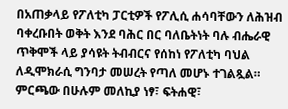በአጠቃላይ የፖለቲካ ፓርቲዎች የፖሊሲ ሐሳባቸውን ለሕዝብ ባቀረቡበት ወቅት እንደ ባሕር በር ባለቤትነት ባሉ ብሔራዊ ጥቅሞች ላይ ያሳዩት ትብብርና የሰከነ የፖለቲካ ባህል ለዲሞክራሲ ግንባታ መሠረት የጣለ መሆኑ ተገልጿል።
ምርጫው በሁሉም መለኪያ ነፃ፣ ፍትሐዊ፣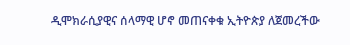ዲሞክራሲያዊና ሰላማዊ ሆኖ መጠናቀቁ ኢትዮጵያ ለጀመረችው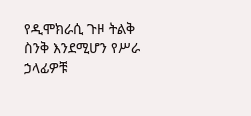የዲሞክራሲ ጉዞ ትልቅ ስንቅ እንደሚሆን የሥራ ኃላፊዎቹ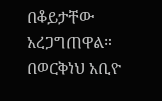በቆይታቸው አረጋግጠዋል።
በወርቅነህ አቢዮ